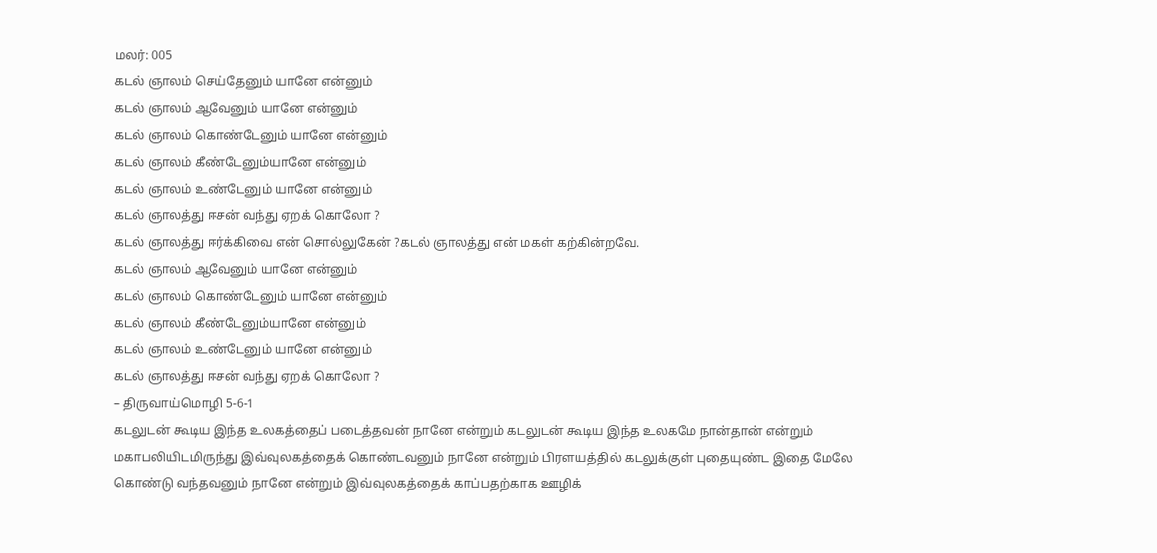மலர்: 005
கடல் ஞாலம் செய்தேனும் யானே என்னும்
கடல் ஞாலம் ஆவேனும் யானே என்னும்
கடல் ஞாலம் கொண்டேனும் யானே என்னும்
கடல் ஞாலம் கீண்டேனும்யானே என்னும்
கடல் ஞாலம் உண்டேனும் யானே என்னும்
கடல் ஞாலத்து ஈசன் வந்து ஏறக் கொலோ ?
கடல் ஞாலத்து ஈர்க்கிவை என் சொல்லுகேன் ?கடல் ஞாலத்து என் மகள் கற்கின்றவே.
கடல் ஞாலம் ஆவேனும் யானே என்னும்
கடல் ஞாலம் கொண்டேனும் யானே என்னும்
கடல் ஞாலம் கீண்டேனும்யானே என்னும்
கடல் ஞாலம் உண்டேனும் யானே என்னும்
கடல் ஞாலத்து ஈசன் வந்து ஏறக் கொலோ ?
– திருவாய்மொழி 5-6-1
கடலுடன் கூடிய இந்த உலகத்தைப் படைத்தவன் நானே என்றும் கடலுடன் கூடிய இந்த உலகமே நான்தான் என்றும் மகாபலியிடமிருந்து இவ்வுலகத்தைக் கொண்டவனும் நானே என்றும் பிரளயத்தில் கடலுக்குள் புதையுண்ட இதை மேலே கொண்டு வந்தவனும் நானே என்றும் இவ்வுலகத்தைக் காப்பதற்காக ஊழிக்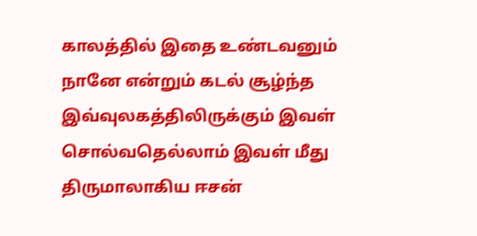காலத்தில் இதை உண்டவனும் நானே என்றும் கடல் சூழ்ந்த இவ்வுலகத்திலிருக்கும் இவள் சொல்வதெல்லாம் இவள் மீது திருமாலாகிய ஈசன்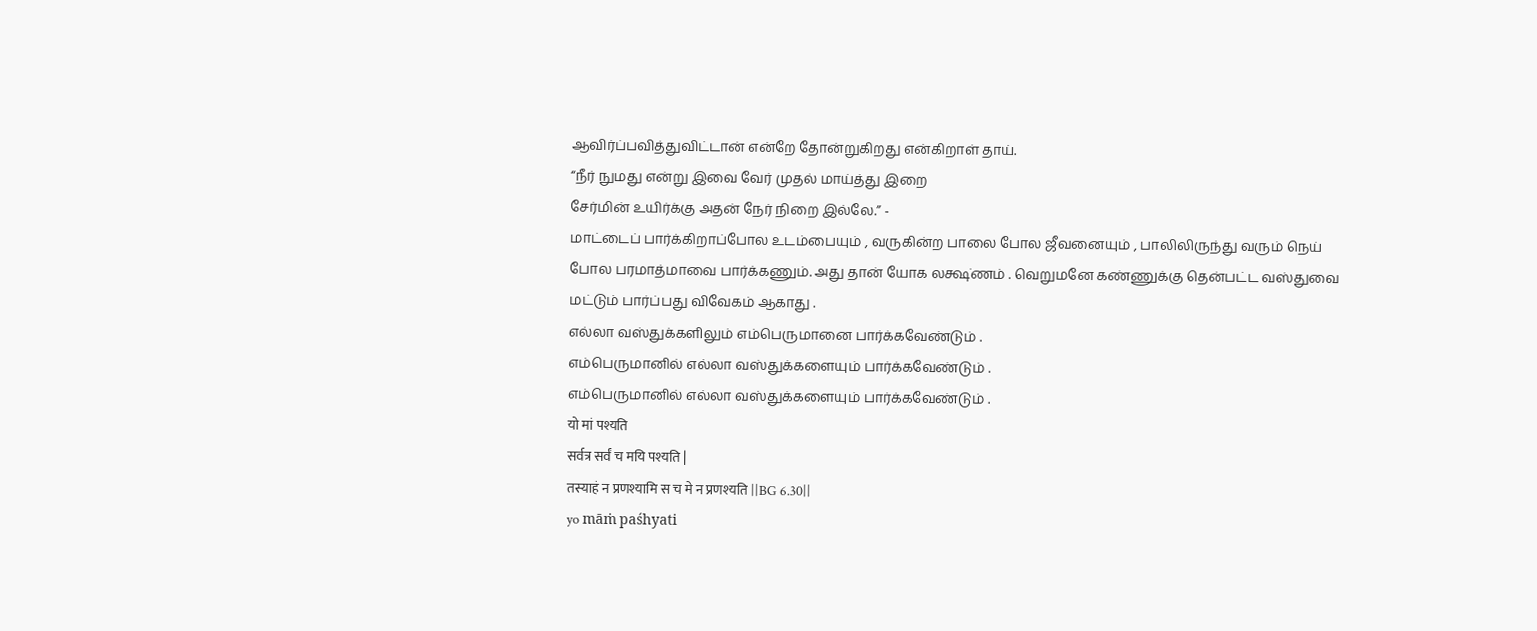ஆவிர்ப்பவித்துவிட்டான் என்றே தோன்றுகிறது என்கிறாள் தாய்.
“நீர் நுமது என்று இவை வேர் முதல் மாய்த்து இறை
சேர்மின் உயிர்க்கு அதன் நேர் நிறை இல்லே.” -
மாட்டைப் பார்க்கிறாப்போல உடம்பையும் , வருகின்ற பாலை போல ஜீவனையும் , பாலிலிருந்து வரும் நெய் போல பரமாத்மாவை பார்க்கணும். அது தான் யோக லக்ஷ்ணம் . வெறுமனே கண்ணுக்கு தென்பட்ட வஸ்துவை மட்டும் பார்ப்பது விவேகம் ஆகாது .
எல்லா வஸ்துக்களிலும் எம்பெருமானை பார்க்கவேண்டும் .
எம்பெருமானில் எல்லா வஸ்துக்களையும் பார்க்கவேண்டும் .
எம்பெருமானில் எல்லா வஸ்துக்களையும் பார்க்கவேண்டும் .
यो मां पश्यति
सर्वत्र सर्वं च मयि पश्यति |
तस्याहं न प्रणश्यामि स च मे न प्रणश्यति ||BG 6.30||
yo māṁ paśhyati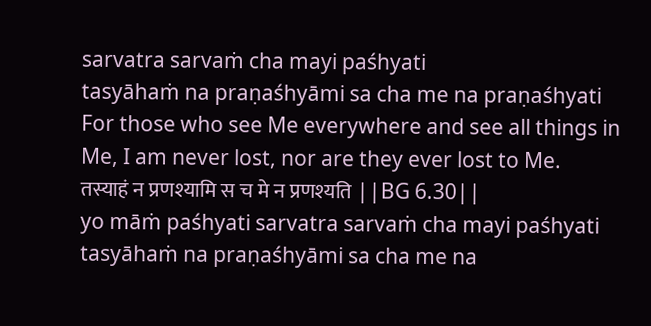sarvatra sarvaṁ cha mayi paśhyati
tasyāhaṁ na praṇaśhyāmi sa cha me na praṇaśhyati
For those who see Me everywhere and see all things in Me, I am never lost, nor are they ever lost to Me.
तस्याहं न प्रणश्यामि स च मे न प्रणश्यति ||BG 6.30||
yo māṁ paśhyati sarvatra sarvaṁ cha mayi paśhyati
tasyāhaṁ na praṇaśhyāmi sa cha me na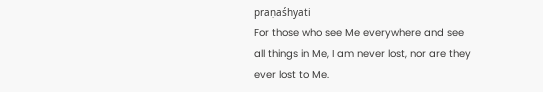praṇaśhyati
For those who see Me everywhere and see all things in Me, I am never lost, nor are they ever lost to Me.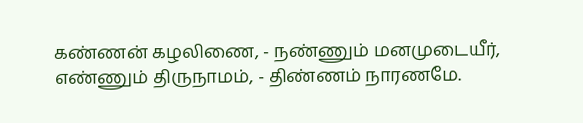கண்ணன் கழலிணை, - நண்ணும் மனமுடையீர்,
எண்ணும் திருநாமம், - திண்ணம் நாரணமே.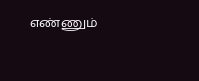எண்ணும்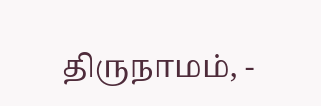திருநாமம், -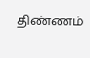திண்ணம்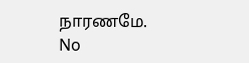நாரணமே.
No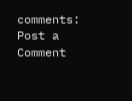comments:
Post a Comment